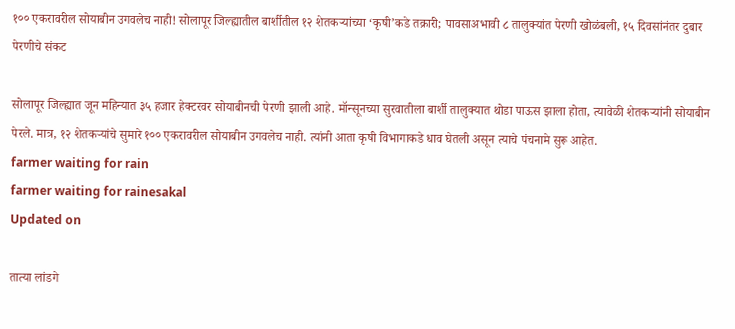१०० एकरावरील सोयाबीन उगवलेच नाही! सोलापूर जिल्ह्यातील बार्शीतील १२ शेतकऱ्यांच्या ‘कृषी’कडे तक्रारी; पावसाअभावी ८ तालुक्यांत पेरणी खोळंबली, १५ दिवसांनंतर दुबार पेरणीचे संकट

सोलापूर जिल्ह्यात जून महिन्यात ३५ हजार हेक्टरवर सोयाबीनची पेरणी झाली आहे. मॉन्सूनच्या सुरवातीला बार्शी तालुक्यात थोडा पाऊस झाला होता, त्यावेळी शेतकऱ्यांनी सोयाबीन पेरले. मात्र, १२ शेतकऱ्यांचे सुमारे १०० एकरावरील सोयाबीन उगवलेच नाही. त्यांनी आता कृषी विभागाकडे धाव घेतली असून त्याचे पंचनामे सुरू आहेत.
farmer waiting for rain
farmer waiting for rainesakal
Updated on

तात्या लांडगे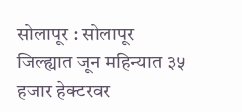सोलापूर : सोलापूर जिल्ह्यात जून महिन्यात ३५ हजार हेक्टरवर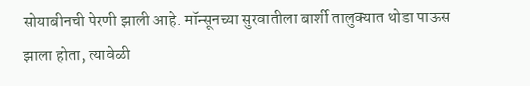सोयाबीनची पेरणी झाली आहे. मॉन्सूनच्या सुरवातीला बार्शी तालुक्यात थोडा पाऊस झाला होता, त्यावेळी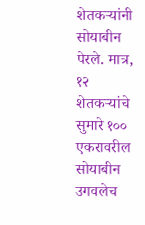शेतकऱ्यांनी सोयाबीन पेरले. मात्र, १२ शेतकऱ्यांचे सुमारे १०० एकरावरील सोयाबीन उगवलेच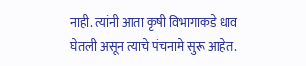नाही. त्यांनी आता कृषी विभागाकडे धाव घेतली असून त्याचे पंचनामे सुरू आहेत.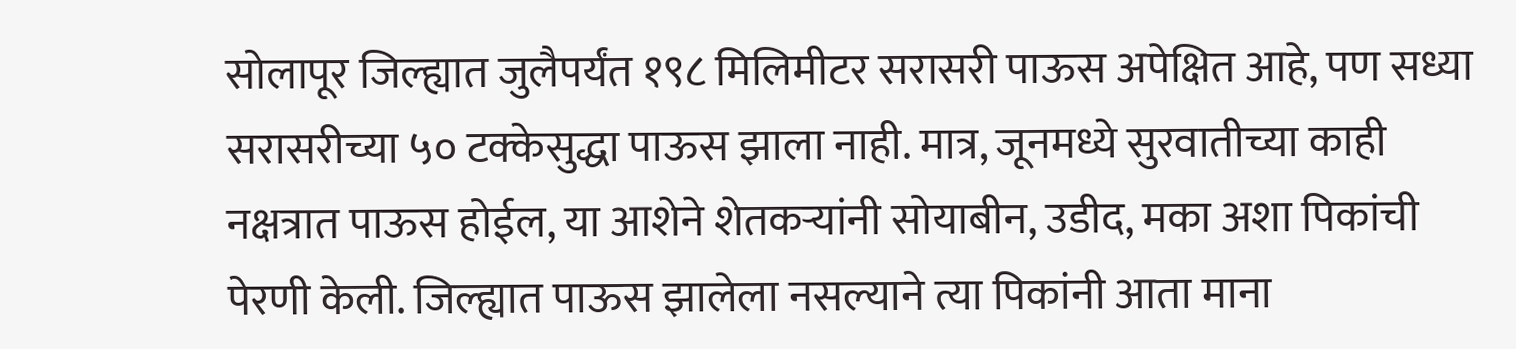सोलापूर जिल्ह्यात जुलैपर्यंत १९८ मिलिमीटर सरासरी पाऊस अपेक्षित आहे, पण सध्या सरासरीच्या ५० टक्केसुद्धा पाऊस झाला नाही. मात्र, जूनमध्ये सुरवातीच्या काही नक्षत्रात पाऊस होईल, या आशेने शेतकऱ्यांनी सोयाबीन, उडीद, मका अशा पिकांची पेरणी केली. जिल्ह्यात पाऊस झालेला नसल्याने त्या पिकांनी आता माना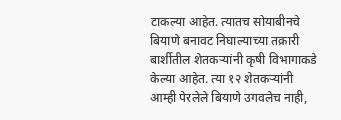टाकल्या आहेत. त्यातच सोयाबीनचे बियाणे बनावट निघाल्याच्या तक्रारी बार्शीतील शेतकऱ्यांनी कृषी विभागाकडे केल्या आहेत. त्या १२ शेतकऱ्यांनी आम्ही पेरलेले बियाणे उगवलेच नाही,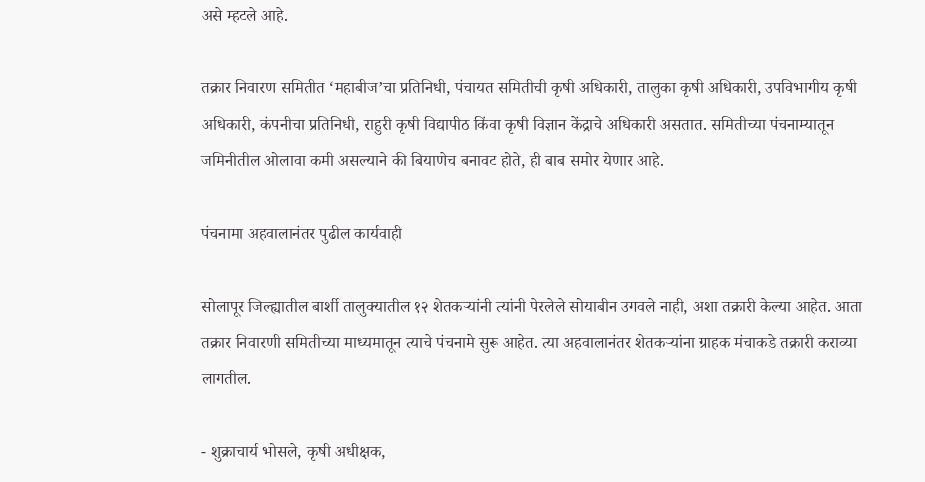असे म्हटले आहे.

तक्रार निवारण समितीत ‘महाबीज’चा प्रतिनिधी, पंचायत समितीची कृषी अधिकारी, तालुका कृषी अधिकारी, उपविभागीय कृषी अधिकारी, कंपनीचा प्रतिनिधी, राहुरी कृषी विद्यापीठ किंवा कृषी विज्ञान केंद्राचे अधिकारी असतात. समितीच्या पंचनाम्यातून जमिनीतील ओलावा कमी असल्याने की बियाणेच बनावट होते, ही बाब समोर येणार आहे.

पंचनामा अहवालानंतर पुढील कार्यवाही

सोलापूर जिल्ह्यातील बार्शी तालुक्यातील १२ शेतकऱ्यांनी त्यांनी पेरलेले सोयाबीन उगवले नाही, अशा तक्रारी केल्या आहेत. आता तक्रार निवारणी समितीच्या माध्यमातून त्याचे पंचनामे सुरू आहेत. त्या अहवालानंतर शेतकऱ्यांना ग्राहक मंचाकडे तक्रारी कराव्या लागतील.

- शुक्राचार्य भोसले, कृषी अधीक्षक,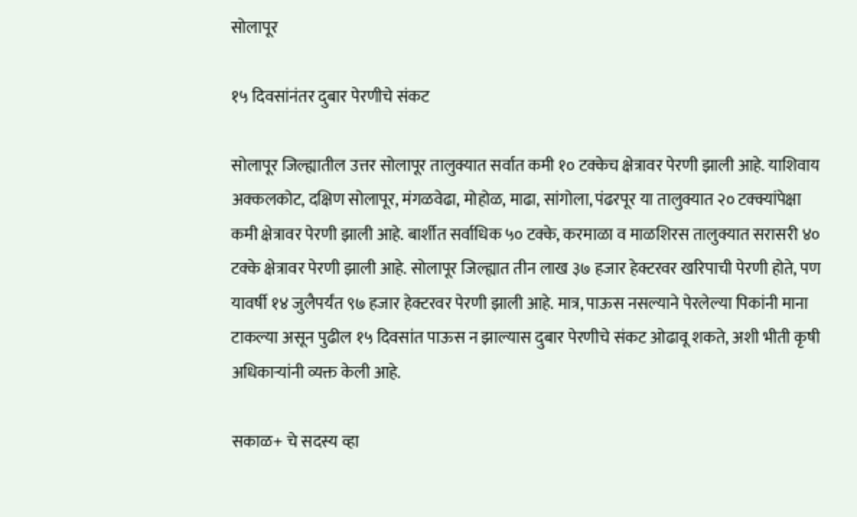सोलापूर

१५ दिवसांनंतर दुबार पेरणीचे संकट

सोलापूर जिल्ह्यातील उत्तर सोलापूर तालुक्यात सर्वात कमी १० टक्केच क्षेत्रावर पेरणी झाली आहे. याशिवाय अक्कलकोट, दक्षिण सोलापूर, मंगळवेढा, मोहोळ, माढा, सांगोला, पंढरपूर या तालुक्यात २० टक्क्यांपेक्षा कमी क्षेत्रावर पेरणी झाली आहे. बार्शीत सर्वाधिक ५० टक्के, करमाळा व माळशिरस तालुक्यात सरासरी ४० टक्के क्षेत्रावर पेरणी झाली आहे. सोलापूर जिल्ह्यात तीन लाख ३७ हजार हेक्टरवर खरिपाची पेरणी होते, पण यावर्षी १४ जुलैपर्यंत ९७ हजार हेक्टरवर पेरणी झाली आहे. मात्र, पाऊस नसल्याने पेरलेल्या पिकांनी माना टाकल्या असून पुढील १५ दिवसांत पाऊस न झाल्यास दुबार पेरणीचे संकट ओढावू शकते, अशी भीती कृषी अधिकाऱ्यांनी व्यक्त केली आहे.

सकाळ+ चे सदस्य व्हा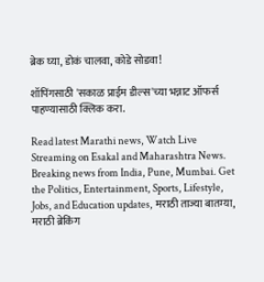ब्रेक घ्या, डोकं चालवा, कोडे सोडवा!

शॉपिंगसाठी 'सकाळ प्राईम डील्स'च्या भन्नाट ऑफर्स पाहण्यासाठी क्लिक करा.

Read latest Marathi news, Watch Live Streaming on Esakal and Maharashtra News. Breaking news from India, Pune, Mumbai. Get the Politics, Entertainment, Sports, Lifestyle, Jobs, and Education updates, मराठी ताज्या बातम्या, मराठी ब्रेकिंग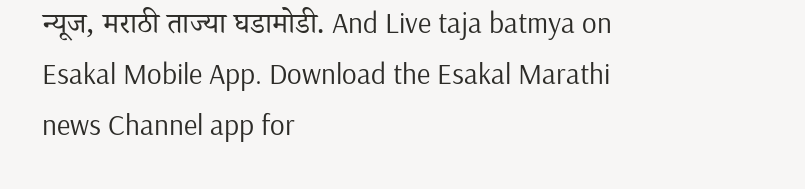न्यूज, मराठी ताज्या घडामोडी. And Live taja batmya on Esakal Mobile App. Download the Esakal Marathi news Channel app for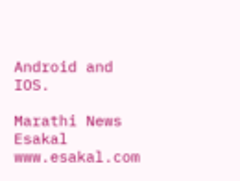Android and IOS.

Marathi News Esakal
www.esakal.com